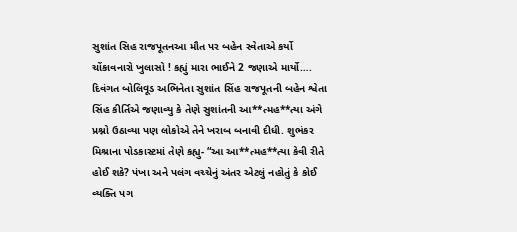સુશાંત સિહ રાજપૂતનઆ મૌત પર બહેન સ્વેતાએ કર્યો ચોંકાવનારો ખુલાસો ! કહ્યું મારા ભાઈને 2 જણાએ માર્યો….
દિવંગત બોલિવૂડ અભિનેતા સુશાંત સિંહ રાજપૂતની બહેન શ્વેતા સિંહ કીર્તિએ જણાવ્યુ કે તેણે સુશાંતની આ**ત્મહ**ત્યા અંગે પ્રશ્નો ઉઠાવ્યા પણ લોકોએ તેને ખરાબ બનાવી દીધી. શુભંકર મિશ્રાના પોડકાસ્ટમાં તેણે કહ્યુ- “આ આ**ત્મહ**ત્યા કેવી રીતે હોઈ શકે? પંખા અને પલંગ વચ્ચેનું અંતર એટલું નહોતું કે કોઈ વ્યક્તિ પગ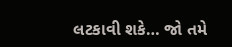લટકાવી શકે… જો તમે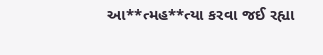આ**ત્મહ**ત્યા કરવા જઈ રહ્યા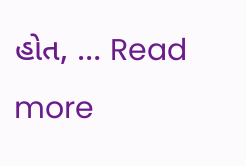હોત, … Read more